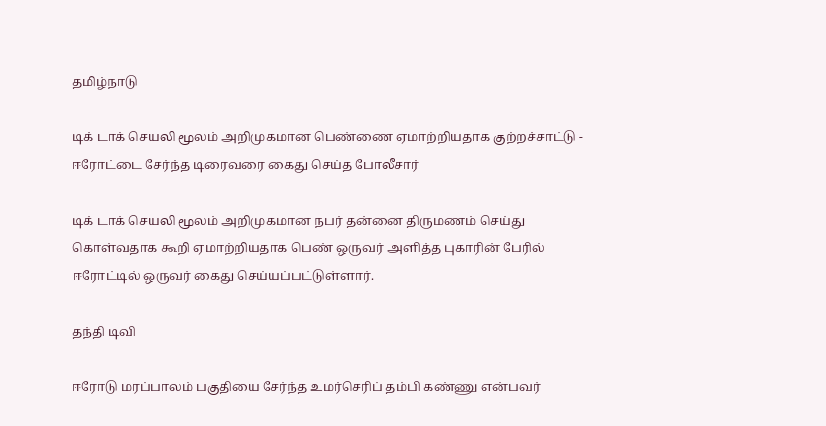தமிழ்நாடு

டிக் டாக் செயலி மூலம் அறிமுகமான பெண்ணை ஏமாற்றியதாக குற்றச்சாட்டு - ஈரோட்டை சேர்ந்த டிரைவரை கைது செய்த போலீசார்

டிக் டாக் செயலி மூலம் அறிமுகமான நபர் தன்னை திருமணம் செய்து கொள்வதாக கூறி ஏமாற்றியதாக பெண் ஒருவர் அளித்த புகாரின் பேரில் ஈரோட்டில் ஒருவர் கைது செய்யப்பட்டுள்ளார்.

தந்தி டிவி

ஈரோடு மரப்பாலம் பகுதியை சேர்ந்த உமர்செரிப் தம்பி கண்ணு என்பவர்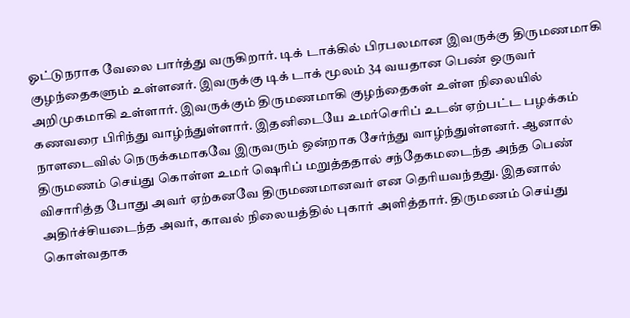ஓட்டுநராக வேலை பார்த்து வருகிறார். டிக் டாக்கில் பிரபலமான இவருக்கு திருமணமாகி குழந்தைகளும் உள்ளனர். இவருக்கு டிக் டாக் மூலம் 34 வயதான பெண் ஒருவர் அறிமுகமாகி உள்ளார். இவருக்கும் திருமணமாகி குழந்தைகள் உள்ள நிலையில் கணவரை பிரிந்து வாழ்ந்துள்ளார். இதனிடையே உமர்செரிப் உடன் ஏற்பட்ட பழக்கம் நாளடைவில் நெருக்கமாகவே இருவரும் ஒன்றாக சேர்ந்து வாழ்ந்துள்ளனர். ஆனால் திருமணம் செய்து கொள்ள உமர் ஷெரிப் மறுத்ததால் சந்தேகமடைந்த அந்த பெண் விசாரித்த போது அவர் ஏற்கனவே திருமணமானவர் என தெரியவந்தது. இதனால் அதிர்ச்சியடைந்த அவர், காவல் நிலையத்தில் புகார் அளித்தார். திருமணம் செய்து கொள்வதாக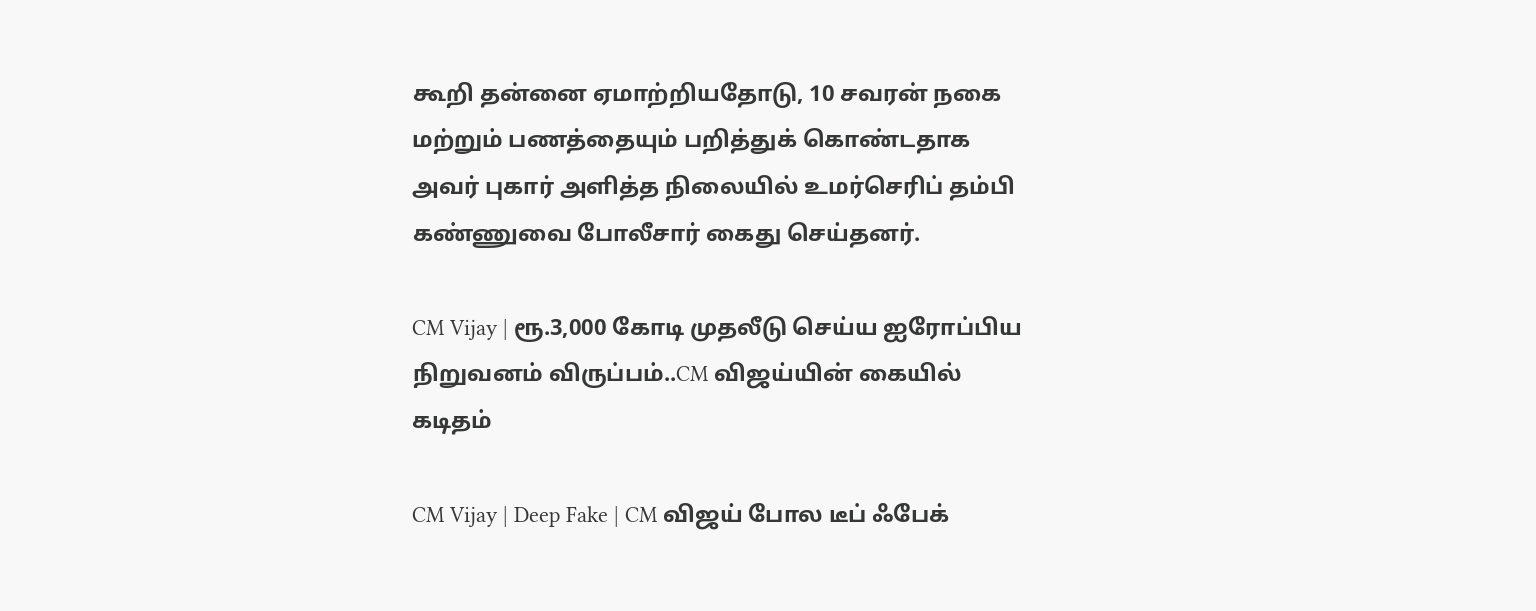கூறி தன்னை ஏமாற்றியதோடு, 10 சவரன் நகை மற்றும் பணத்தையும் பறித்துக் கொண்டதாக அவர் புகார் அளித்த நிலையில் உமர்செரிப் தம்பி கண்ணுவை போலீசார் கைது செய்தனர்.

CM Vijay | ரூ.3,000 கோடி முதலீடு செய்ய ஐரோப்பிய நிறுவனம் விருப்பம்..CM விஜய்யின் கையில் கடிதம்

CM Vijay | Deep Fake | CM விஜய் போல டீப் ஃபேக்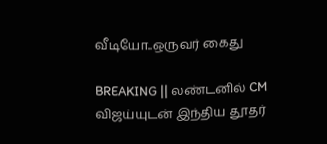வீடியோ..ஒருவர் கைது

BREAKING || லண்டனில் CM விஜய்யுடன் இந்திய தூதர்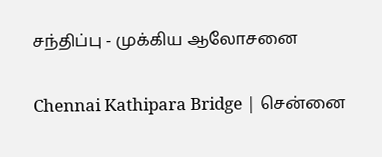சந்திப்பு - முக்கிய ஆலோசனை

Chennai Kathipara Bridge | சென்னை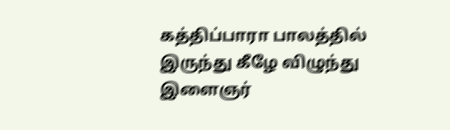கத்திப்பாரா பாலத்தில் இருந்து கீழே விழுந்து இளைஞர்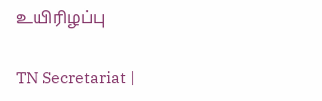உயிரிழப்பு

TN Secretariat |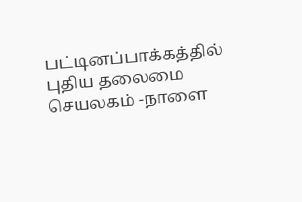பட்டினப்பாக்கத்தில் புதிய தலைமை செயலகம் -நாளை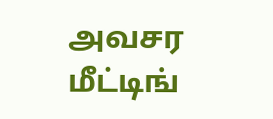அவசர மீட்டிங்